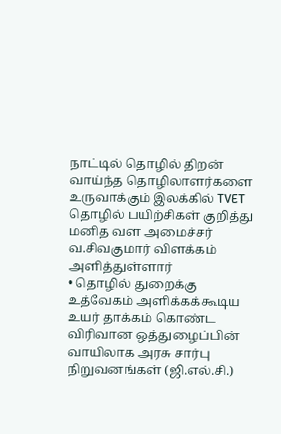நாட்டில் தொழில் திறன் வாய்ந்த தொழிலாளர்களை உருவாக்கும் இலக்கில் TVET தொழில் பயிற்சிகள் குறித்து மனித வள அமைச்சர் வ.சிவகுமார் விளக்கம் அளித்துள்ளார்
• தொழில் துறைக்கு உத்வேகம் அளிக்கக்கூடிய உயர் தாக்கம் கொண்ட விரிவான ஒத்துழைப்பின் வாயிலாக அரசு சார்பு நிறுவனங்கள் (ஜி.எல்.சி.)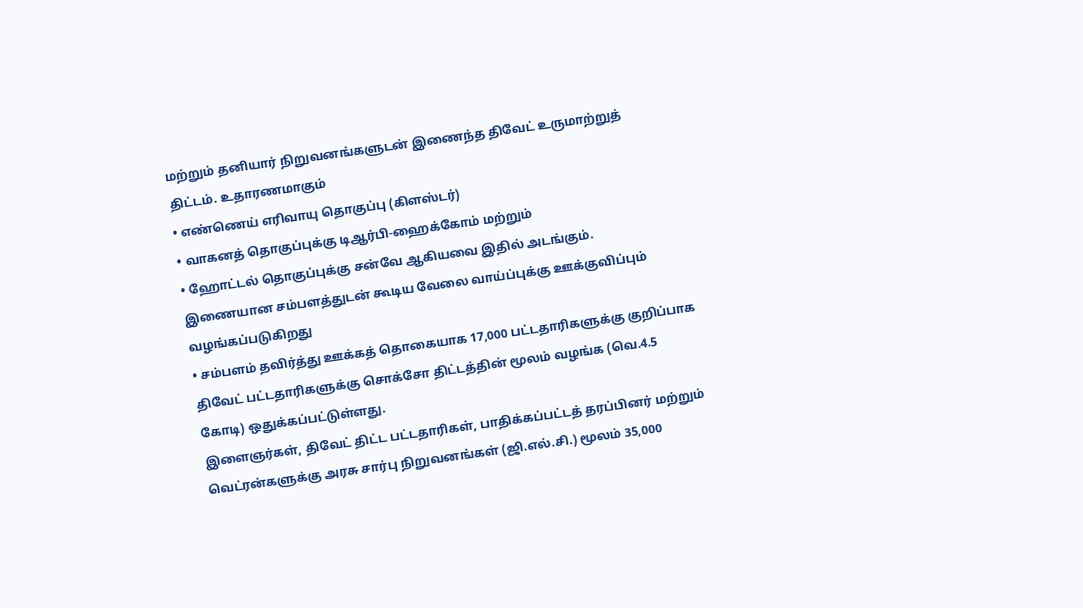மற்றும் தனியார் நிறுவனங்களுடன் இணைந்த திவேட் உருமாற்றுத் திட்டம். உதாரணமாகும்
• எண்ணெய் எரிவாயு தொகுப்பு (கிளஸ்டர்)
• வாகனத் தொகுப்புக்கு டிஆர்பி-ஹைக்கோம் மற்றும்
• ஹோட்டல் தொகுப்புக்கு சன்வே ஆகியவை இதில் அடங்கும்.
இணையான சம்பளத்துடன் கூடிய வேலை வாய்ப்புக்கு ஊக்குவிப்பும் வழங்கப்படுகிறது
• சம்பளம் தவிர்த்து ஊக்கத் தொகையாக 17,000 பட்டதாரிகளுக்கு குறிப்பாக திவேட் பட்டதாரிகளுக்கு சொக்சோ திட்டத்தின் மூலம் வழங்க (வெ.4.5 கோடி) ஒதுக்கப்பட்டுள்ளது.
இளைஞர்கள், திவேட் திட்ட பட்டதாரிகள், பாதிக்கப்பட்டத் தரப்பினர் மற்றும் வெட்ரன்களுக்கு அரசு சார்பு நிறுவனங்கள் (ஜி.எல்.சி.) மூலம் 35,000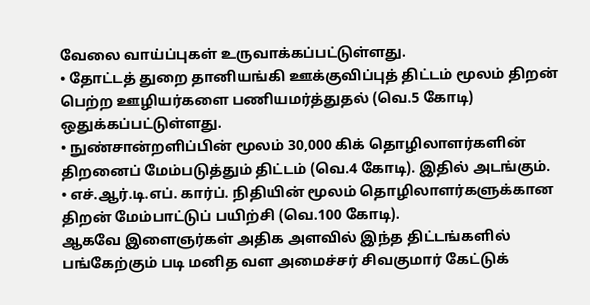வேலை வாய்ப்புகள் உருவாக்கப்பட்டுள்ளது.
• தோட்டத் துறை தானியங்கி ஊக்குவிப்புத் திட்டம் மூலம் திறன் பெற்ற ஊழியர்களை பணியமர்த்துதல் (வெ.5 கோடி) ஒதுக்கப்பட்டுள்ளது.
• நுண்சான்றளிப்பின் மூலம் 30,000 கிக் தொழிலாளர்களின் திறனைப் மேம்படுத்தும் திட்டம் (வெ.4 கோடி). இதில் அடங்கும்.
• எச்.ஆர்.டி.எப். கார்ப். நிதியின் மூலம் தொழிலாளர்களுக்கான திறன் மேம்பாட்டுப் பயிற்சி (வெ.100 கோடி).
ஆகவே இளைஞர்கள் அதிக அளவில் இந்த திட்டங்களில் பங்கேற்கும் படி மனித வள அமைச்சர் சிவகுமார் கேட்டுக்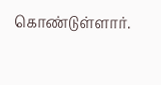கொண்டுள்ளார்.